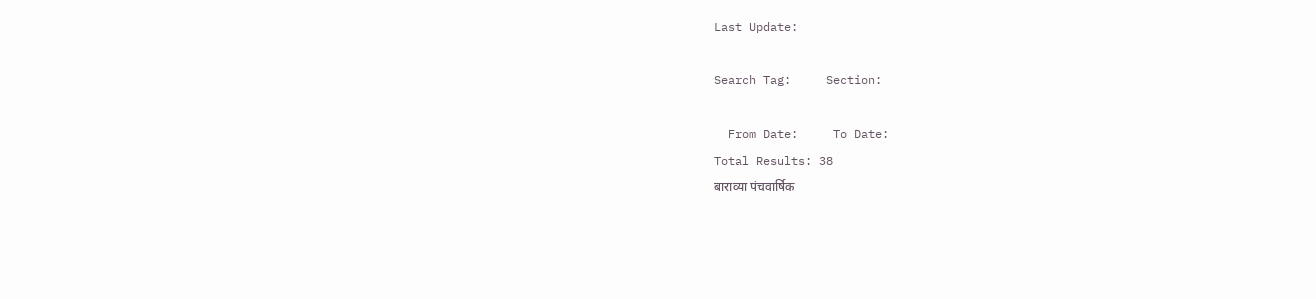Last Update:

Search Tag:     Section:

  From Date:     To Date:
Total Results: 38
बाराव्या पंचवार्षिक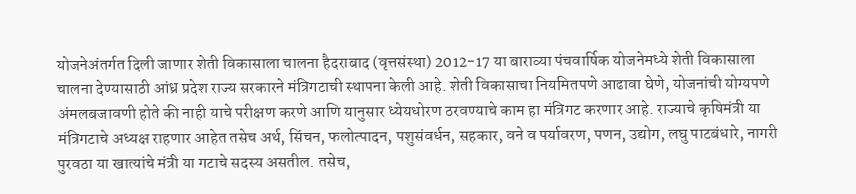योजनेअंतर्गत दिली जाणार शेती विकासाला चालना हैदराबाद (वृत्तसंस्था) 2012-17 या बाराव्या पंचवार्षिक योजनेमध्ये शेती विकासाला चालना देण्यासाठी आंध्र प्रदेश राज्य सरकारने मंत्रिगटाची स्थापना केली आहे. शेती विकासाचा नियमितपणे आढावा घेणे, योजनांची योग्यपणे अंमलबजावणी होते की नाही याचे परीक्षण करणे आणि यानुसार ध्येयधोरण ठरवण्याचे काम हा मंत्रिगट करणार आहे. राज्याचे कृषिमंत्री या मंत्रिगटाचे अध्यक्ष राहणार आहेत तसेच अर्थ, सिंचन, फलोत्पादन, पशुसंवर्धन, सहकार, वने व पर्यावरण, पणन, उद्योग, लघु पाटबंधारे, नागरी पुरवठा या खात्यांचे मंत्री या गटाचे सदस्य असतील. तसेच,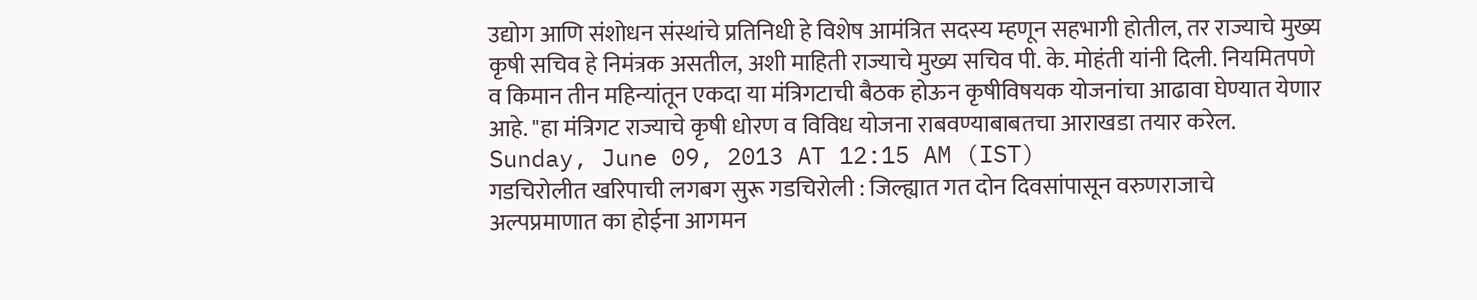उद्योग आणि संशोधन संस्थांचे प्रतिनिधी हे विशेष आमंत्रित सदस्य म्हणून सहभागी होतील, तर राज्याचे मुख्य कृषी सचिव हे निमंत्रक असतील, अशी माहिती राज्याचे मुख्य सचिव पी. के. मोहंती यांनी दिली. नियमितपणे व किमान तीन महिन्यांतून एकदा या मंत्रिगटाची बैठक होऊन कृषीविषयक योजनांचा आढावा घेण्यात येणार आहे. "हा मंत्रिगट राज्याचे कृषी धोरण व विविध योजना राबवण्याबाबतचा आराखडा तयार करेल.
Sunday, June 09, 2013 AT 12:15 AM (IST)
गडचिरोलीत खरिपाची लगबग सुरू गडचिरोली : जिल्ह्यात गत दोन दिवसांपासून वरुणराजाचे अल्पप्रमाणात का होईना आगमन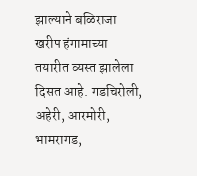झाल्याने बळिराजा खरीप हंगामाच्या तयारीत व्यस्त झालेला दिसत आहे. गडचिरोली, अहेरी, आरमोरी, भामरागड,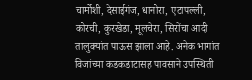चार्मोशी, देसाईगंज, धानोरा, एटापल्ली, कोरची, कुरखेडा, मूलचेरा, सिरोंचा आदी तालुक्‍यांत पाऊस झाला आहे. अनेक भागांत विजांच्या कडकडाटासह पावसाने उपस्थिती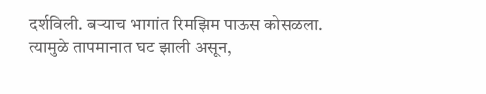दर्शविली. बऱ्याच भागांत रिमझिम पाऊस कोसळला. त्यामुळे तापमानात घट झाली असून,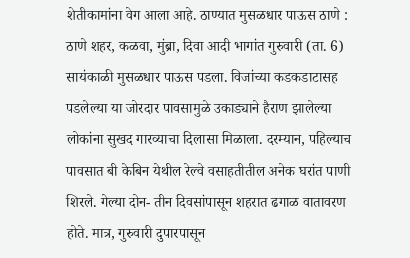शेतीकामांना वेग आला आहे. ठाण्यात मुसळधार पाऊस ठाणे : ठाणे शहर, कळवा, मुंब्रा, दिवा आदी भागांत गुरुवारी (ता. 6) सायंकाळी मुसळधार पाऊस पडला. विजांच्या कडकडाटासह पडलेल्या या जोरदार पावसामुळे उकाड्याने हैराण झालेल्या लोकांना सुखद गारव्याचा दिलासा मिळाला. दरम्यान, पहिल्याच पावसात बी केबिन येथील रेल्वे वसाहतीतील अनेक घरांत पाणी शिरले. गेल्या दोन- तीन दिवसांपासून शहरात ढगाळ वातावरण होते. मात्र, गुरुवारी दुपारपासून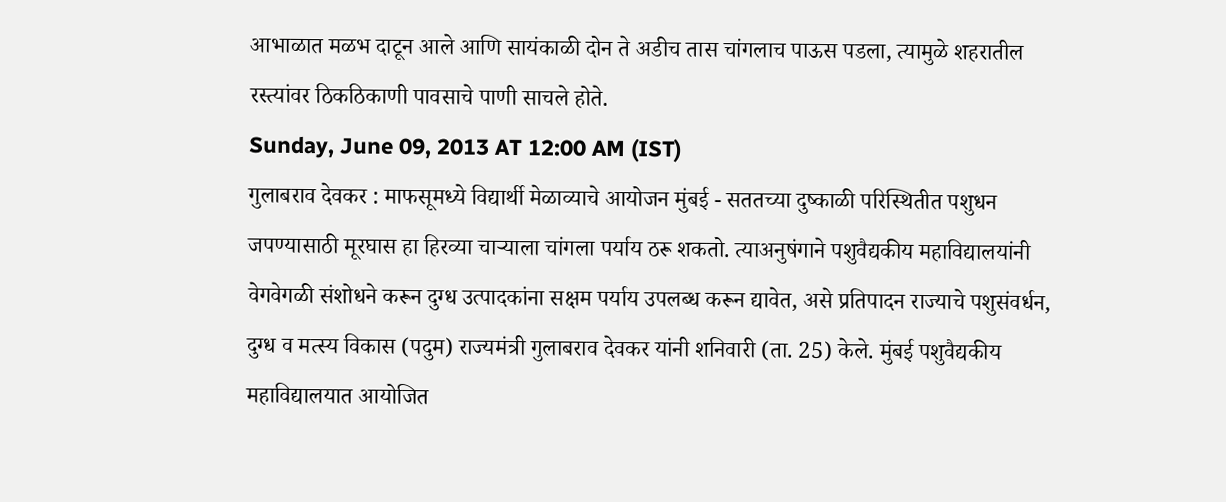आभाळात मळभ दाटून आले आणि सायंकाळी दोन ते अडीच तास चांगलाच पाऊस पडला, त्यामुळे शहरातील रस्त्यांवर ठिकठिकाणी पावसाचे पाणी साचले होते.
Sunday, June 09, 2013 AT 12:00 AM (IST)
गुलाबराव देवकर : माफसूमध्ये विद्यार्थी मेळाव्याचे आयोजन मुंबई - सततच्या दुष्काळी परिस्थितीत पशुधन जपण्यासाठी मूरघास हा हिरव्या चाऱ्याला चांगला पर्याय ठरू शकतो. त्याअनुषंगाने पशुवैद्यकीय महाविद्यालयांनी वेगवेगळी संशोधने करून दुग्ध उत्पादकांना सक्षम पर्याय उपलब्ध करून द्यावेत, असे प्रतिपादन राज्याचे पशुसंवर्धन, दुग्ध व मत्स्य विकास (पदुम) राज्यमंत्री गुलाबराव देवकर यांनी शनिवारी (ता. 25) केले. मुंबई पशुवैद्यकीय महाविद्यालयात आयोजित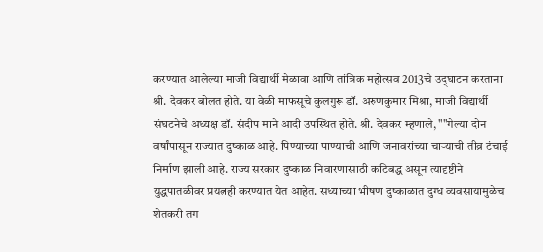करण्यात आलेल्या माजी विद्यार्थी मेळावा आणि तांत्रिक महोत्सव 2013चे उद्‌घाटन करताना श्री. देवकर बोलत होते. या वेळी माफसूचे कुलगुरू डॉ. अरुणकुमार मिश्रा, माजी विद्यार्थी संघटनेचे अध्यक्ष डॉ. संदीप माने आदी उपस्थित होते. श्री. देवकर म्हणाले, ""गेल्या दोन वर्षांपासून राज्यात दुष्काळ आहे. पिण्याच्या पाण्याची आणि जनावरांच्या चाऱ्याची तीव्र टंचाई निर्माण झाली आहे. राज्य सरकार दुष्काळ निवारणासाठी कटिबद्ध असून त्यादृष्टीने युद्धपातळीवर प्रयत्नही करण्यात येत आहेत. सध्याच्या भीषण दुष्काळात दुग्ध व्यवसायामुळेच शेतकरी तग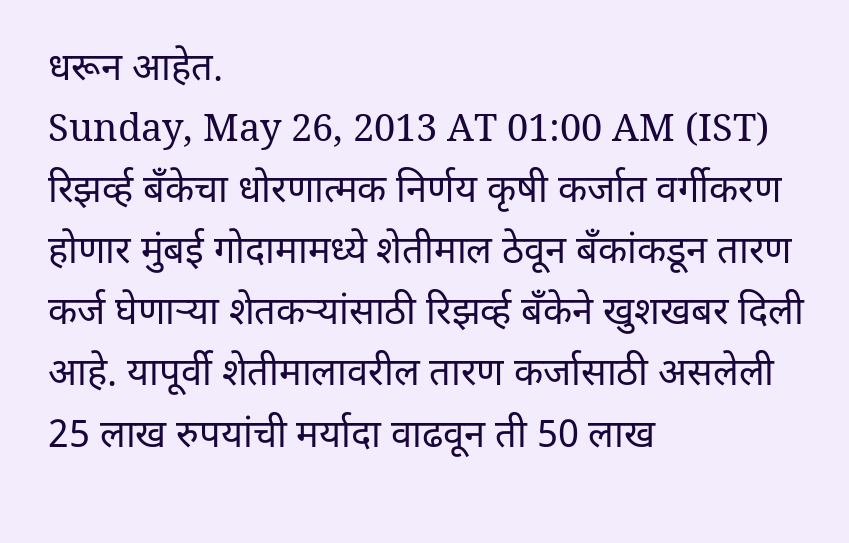धरून आहेत.
Sunday, May 26, 2013 AT 01:00 AM (IST)
रिझर्व्ह बॅंकेचा धोरणात्मक निर्णय कृषी कर्जात वर्गीकरण होणार मुंबई गोदामामध्ये शेतीमाल ठेवून बॅंकांकडून तारण कर्ज घेणाऱ्या शेतकऱ्यांसाठी रिझर्व्ह बॅंकेने खुशखबर दिली आहे. यापूर्वी शेतीमालावरील तारण कर्जासाठी असलेली 25 लाख रुपयांची मर्यादा वाढवून ती 50 लाख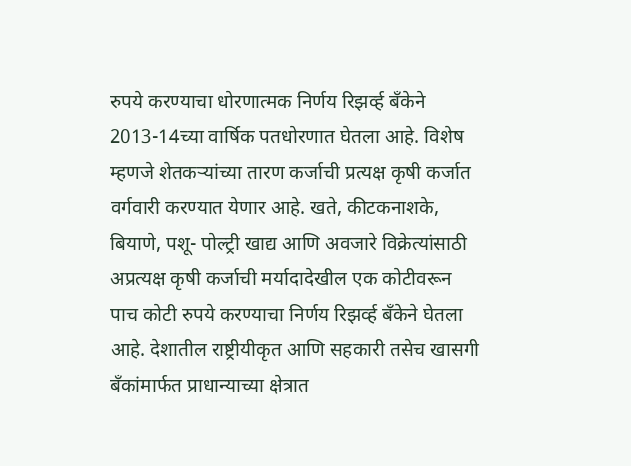रुपये करण्याचा धोरणात्मक निर्णय रिझर्व्ह बॅंकेने 2013-14च्या वार्षिक पतधोरणात घेतला आहे. विशेष म्हणजे शेतकऱ्यांच्या तारण कर्जाची प्रत्यक्ष कृषी कर्जात वर्गवारी करण्यात येणार आहे. खते, कीटकनाशके, बियाणे, पशू- पोल्ट्री खाद्य आणि अवजारे विक्रेत्यांसाठी अप्रत्यक्ष कृषी कर्जाची मर्यादादेखील एक कोटीवरून पाच कोटी रुपये करण्याचा निर्णय रिझर्व्ह बॅंकेने घेतला आहे. देशातील राष्ट्रीयीकृत आणि सहकारी तसेच खासगी बॅंकांमार्फत प्राधान्याच्या क्षेत्रात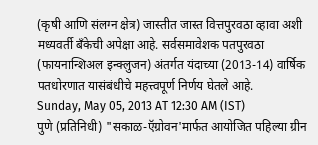(कृषी आणि संलग्न क्षेत्र) जास्तीत जास्त वित्तपुरवठा व्हावा अशी मध्यवर्ती बॅंकेची अपेक्षा आहे. सर्वसमावेशक पतपुरवठा (फायनान्शिअल इन्क्‍लुजन) अंतर्गत यंदाच्या (2013-14) वार्षिक पतधोरणात यासंबंधीचे महत्त्वपूर्ण निर्णय घेतले आहे.
Sunday, May 05, 2013 AT 12:30 AM (IST)
पुणे (प्रतिनिधी) "सकाळ-ऍग्रोवन'मार्फत आयोजित पहिल्या ग्रीन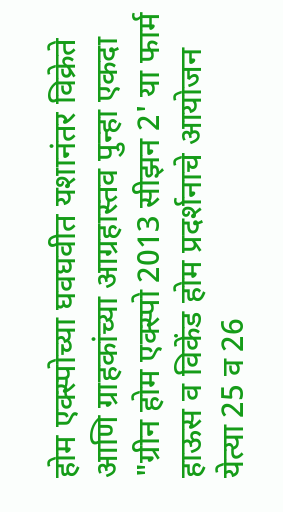होम एक्‍स्पोच्या घवघवीत यशानंतर विक्रेते आणि ग्राहकांच्या आग्रहास्तव पुन्हा एकदा "ग्रीन होम एक्‍स्पो 2013 सीझन 2' या फार्म हाऊस व विकेंड होम प्रदर्शनाचे आयोजन येत्या 25 व 26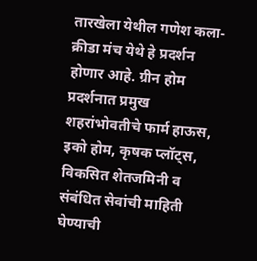तारखेला येथील गणेश कला- क्रीडा मंच येथे हे प्रदर्शन होणार आहे. ग्रीन होम प्रदर्शनात प्रमुख शहरांभोवतीचे फार्म हाऊस, इको होम, कृषक प्लॉट्‌स, विकसित शेतजमिनी व संबंधित सेवांची माहिती घेण्याची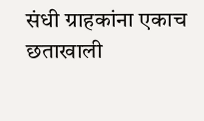संधी ग्राहकांना एकाच छताखाली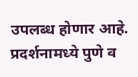उपलब्ध होणार आहे. प्रदर्शनामध्ये पुणे व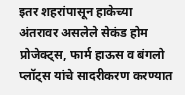इतर शहरांपासून हाकेच्या अंतरावर असलेले सेकंड होम प्रोजेक्‍ट्‌स, फार्म हाऊस व बंगलो प्लॉट्‌स यांचे सादरीकरण करण्यात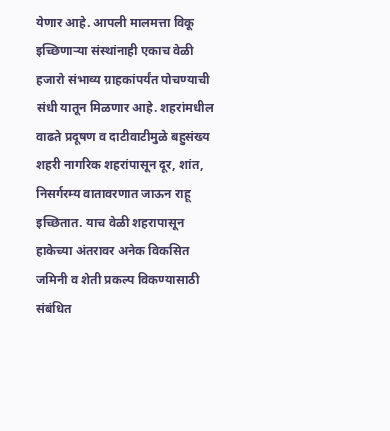येणार आहे. आपली मालमत्ता विकू इच्छिणाऱ्या संस्थांनाही एकाच वेळी हजारो संभाव्य ग्राहकांपर्यंत पोचण्याची संधी यातून मिळणार आहे. शहरांमधील वाढते प्रदूषण व दाटीवाटीमुळे बहुसंख्य शहरी नागरिक शहरांपासून दूर, शांत, निसर्गरम्य वातावरणात जाऊन राहू इच्छितात. याच वेळी शहरापासून हाकेच्या अंतरावर अनेक विकसित जमिनी व शेती प्रकल्प विकण्यासाठी संबंधित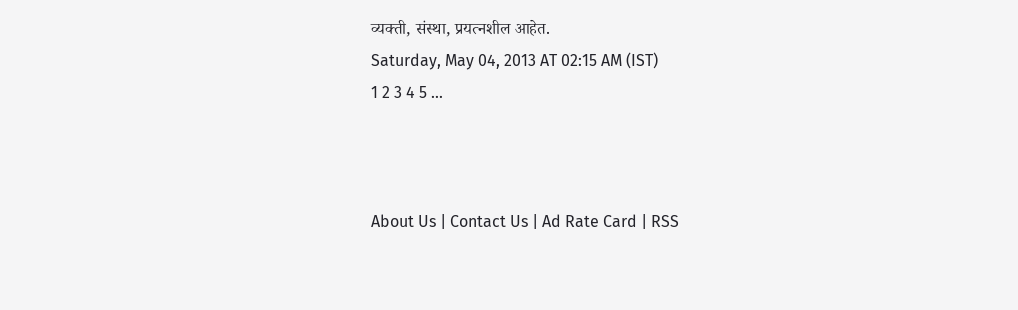व्यक्ती, संस्था, प्रयत्नशील आहेत.
Saturday, May 04, 2013 AT 02:15 AM (IST)
1 2 3 4 5 ...



About Us | Contact Us | Ad Rate Card | RSS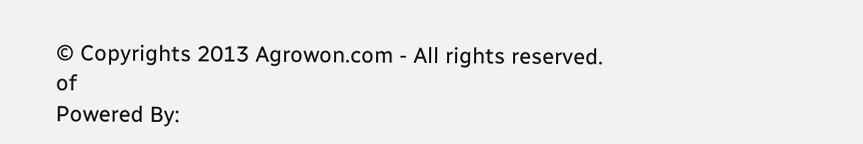© Copyrights 2013 Agrowon.com - All rights reserved.
of
Powered By: